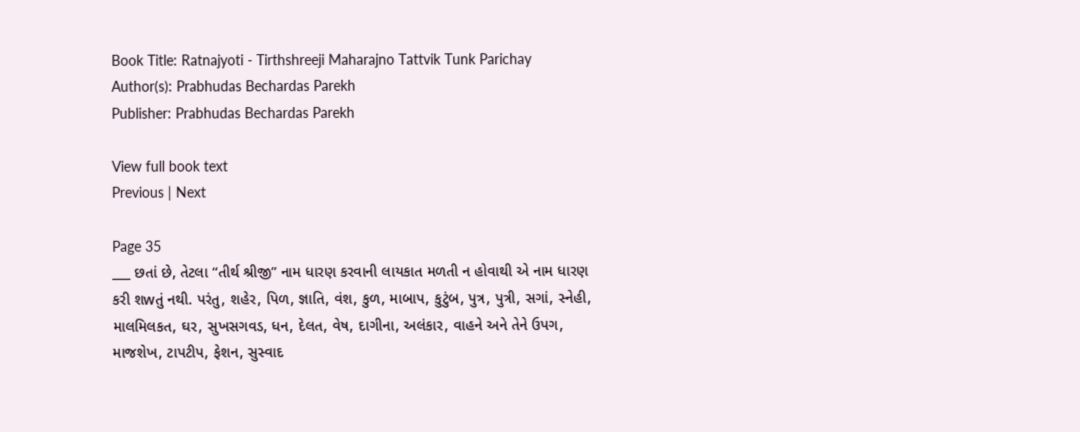Book Title: Ratnajyoti - Tirthshreeji Maharajno Tattvik Tunk Parichay
Author(s): Prabhudas Bechardas Parekh
Publisher: Prabhudas Bechardas Parekh

View full book text
Previous | Next

Page 35
___ છતાં છે, તેટલા “તીર્થ શ્રીજી” નામ ધારણ કરવાની લાયકાત મળતી ન હોવાથી એ નામ ધારણ કરી શwતું નથી. પરંતુ, શહેર, પિળ, જ્ઞાતિ, વંશ, કુળ, માબાપ, કુટુંબ, પુત્ર, પુત્રી, સગાં, સ્નેહી, માલમિલકત, ઘર, સુખસગવડ, ધન, દેલત, વેષ, દાગીના, અલંકાર, વાહને અને તેને ઉપગ, માજશેખ, ટાપટીપ, ફેશન, સુસ્વાદ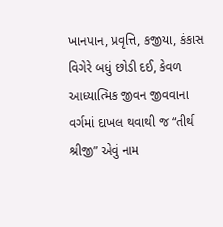ખાનપાન, પ્રવૃત્તિ, કજીયા, કંકાસ વિગેરે બધું છોડી દઈ, કેવળ આધ્યાત્મિક જીવન જીવવાના વર્ગમાં દાખલ થવાથી જ “તીર્થ શ્રીજી” એવું નામ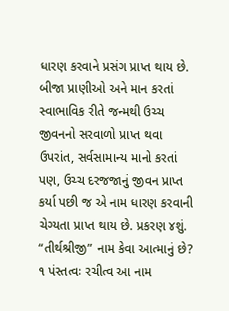ધારણ કરવાને પ્રસંગ પ્રાપ્ત થાય છે. બીજા પ્રાણીઓ અને માન કરતાં સ્વાભાવિક રીતે જન્મથી ઉચ્ચ જીવનનો સરવાળો પ્રાપ્ત થવા ઉપરાંત, સર્વસામાન્ય માનો કરતાં પણ, ઉચ્ચ દરજજાનું જીવન પ્રાપ્ત કર્યા પછી જ એ નામ ધારણ કરવાની ચેગ્યતા પ્રાપ્ત થાય છે. પ્રકરણ ૪શું. “તીર્થશ્રીજી” નામ કેવા આત્માનું છે? ૧ પંસ્તત્વઃ રચીત્વ આ નામ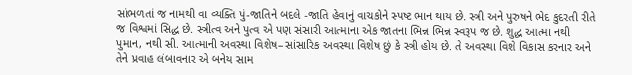સાંભળતાં જ નામથી વા વ્યક્તિ પું-જાતિને બદલે -જાતિ હેવાનું વાચકોને સ્પષ્ટ ભાન થાય છે. સ્ત્રી અને પુરુષને ભેદ કુદરતી રીતે જ વિશ્વમાં સિદ્ધ છે. સ્ત્રીત્વ અને પુત્વ એ પણ સંસારી આત્માના એક જાતના ભિન્ન ભિન્ન સ્વરૂપ જ છે. શુદ્ધ આત્મા નથી પુમાન, નથી સી. આત્માની અવસ્થા વિશેષ–સાંસારિક અવસ્થા વિશેષ છું કે સ્ત્રી હોય છે. તે અવસ્થા વિશે વિકાસ કરનાર અને તેને પ્રવાહ લંબાવનાર એ બનેય સામ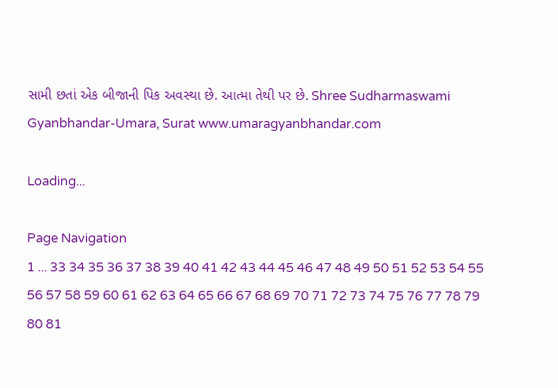સામી છતાં એક બીજાની પિક અવસ્થા છે. આત્મા તેથી પર છે. Shree Sudharmaswami Gyanbhandar-Umara, Surat www.umaragyanbhandar.com

Loading...

Page Navigation
1 ... 33 34 35 36 37 38 39 40 41 42 43 44 45 46 47 48 49 50 51 52 53 54 55 56 57 58 59 60 61 62 63 64 65 66 67 68 69 70 71 72 73 74 75 76 77 78 79 80 81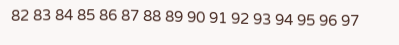82 83 84 85 86 87 88 89 90 91 92 93 94 95 96 97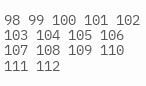98 99 100 101 102 103 104 105 106 107 108 109 110 111 112